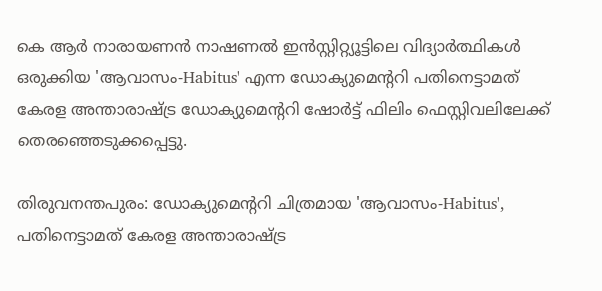കെ ആര്‍ നാരായണന്‍ നാഷണല്‍ ഇന്‍സ്റ്റിറ്റ്യൂട്ടിലെ വിദ്യാര്‍ത്ഥികള്‍ ഒരുക്കിയ 'ആവാസം-Habitus' എന്ന ഡോക്യുമെന്ററി പതിനെട്ടാമത് കേരള അന്താരാഷ്ട്ര ഡോക്യുമെന്ററി ഷോര്‍ട്ട് ഫിലിം ഫെസ്റ്റിവലിലേക്ക് തെരഞ്ഞെടുക്കപ്പെട്ടു.

തിരുവനന്തപുരം: ഡോക്യുമെന്ററി ചിത്രമായ 'ആവാസം-Habitus', പതിനെട്ടാമത് കേരള അന്താരാഷ്ട്ര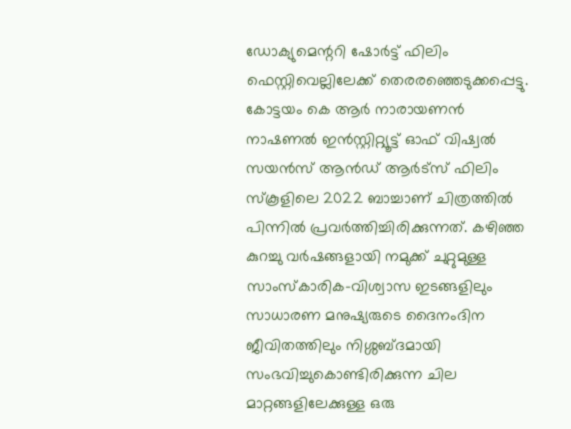ഡോക്യുമെന്ററി ഷോര്‍ട്ട് ഫിലിം ഫെസ്റ്റിവെല്ലിലേക്ക് തെരരഞ്ഞെടുക്കപ്പെട്ടു. കോട്ടയം കെ ആര്‍ നാരായണന്‍ നാഷണല്‍ ഇന്‍സ്റ്റിറ്റ്യൂട്ട് ഓഫ് വിഷ്വല്‍ സയന്‍സ് ആന്‍ഡ് ആര്‍ട്‌സ് ഫിലിം സ്‌കൂളിലെ 2022 ബാച്ചാണ് ചിത്രത്തില്‍ പിന്നില്‍ പ്രവര്‍ത്തിച്ചിരിക്കുന്നത്. കഴിഞ്ഞ കുറച്ചു വര്‍ഷങ്ങളായി നമുക്ക് ചുറ്റുമുള്ള സാംസ്‌കാരിക-വിശ്വാസ ഇടങ്ങളിലും സാധാരണ മനുഷ്യരുടെ ദൈനംദിന ജീവിതത്തിലും നിശ്ശബ്ദമായി സംഭവിച്ചുകൊണ്ടിരിക്കുന്ന ചില മാറ്റങ്ങളിലേക്കുള്ള ഒരു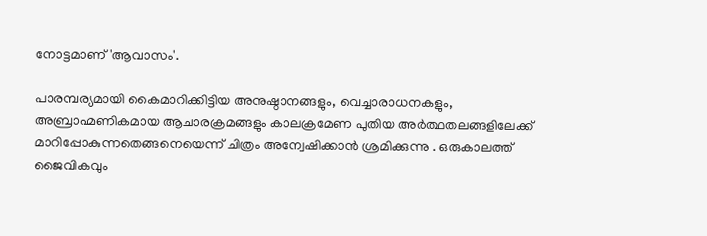നോട്ടമാണ് 'ആവാസം'.

പാരമ്പര്യമായി കൈമാറിക്കിട്ടിയ അനുഷ്ഠാനങ്ങളും, വെച്ചാരാധനകളും, അബ്രാഹ്മണികമായ ആചാരക്രമങ്ങളും കാലക്രമേണ പുതിയ അര്‍ത്ഥതലങ്ങളിലേക്ക് മാറിപ്പോകുന്നതെങ്ങനെയെന്ന് ചിത്രം അന്വേഷിക്കാന്‍ ശ്രമിക്കുന്നു . ഒരുകാലത്ത് ജൈവികവും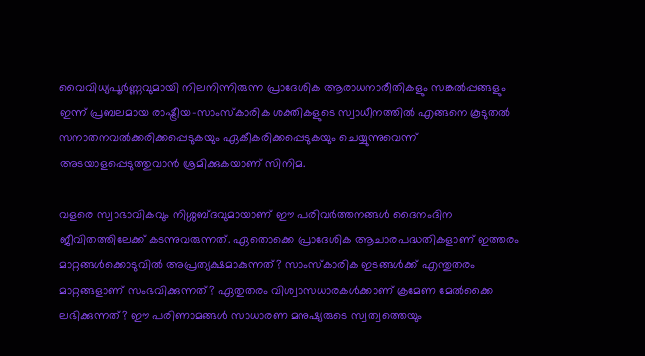വൈവിധ്യപൂര്‍ണ്ണവുമായി നിലനിന്നിരുന്ന പ്രാദേശിക ആരാധനാരീതികളും സങ്കല്‍പ്പങ്ങളും ഇന്ന് പ്രബലമായ രാഷ്ട്രീയ-സാംസ്‌കാരിക ശക്തികളുടെ സ്വാധീനത്തില്‍ എങ്ങനെ കൂടുതല്‍ സനാതനവല്‍ക്കരിക്കപ്പെടുകയും ഏകീകരിക്കപ്പെടുകയും ചെയ്യുന്നുവെന്ന് അടയാളപ്പെടുത്തുവാന്‍ ശ്രമിക്കുകയാണ് സിനിമ.

വളരെ സ്വാഭാവികവും നിശ്ശബ്ദവുമായാണ് ഈ പരിവര്‍ത്തനങ്ങള്‍ ദൈനംദിന ജീവിതത്തിലേക്ക് കടന്നുവരുന്നത്. ഏതൊക്കെ പ്രാദേശിക ആചാരപദ്ധതികളാണ് ഇത്തരം മാറ്റങ്ങള്‍ക്കൊടുവില്‍ അപ്രത്യക്ഷമാകുന്നത്? സാംസ്‌കാരിക ഇടങ്ങള്‍ക്ക് എന്തുതരം മാറ്റങ്ങളാണ് സംഭവിക്കുന്നത്? ഏതുതരം വിശ്വാസധാരകള്‍ക്കാണ് ക്രമേണ മേല്‍ക്കൈ ലഭിക്കുന്നത്? ഈ പരിണാമങ്ങള്‍ സാധാരണ മനുഷ്യരുടെ സ്വത്വത്തെയും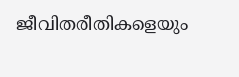ജീവിതരീതികളെയും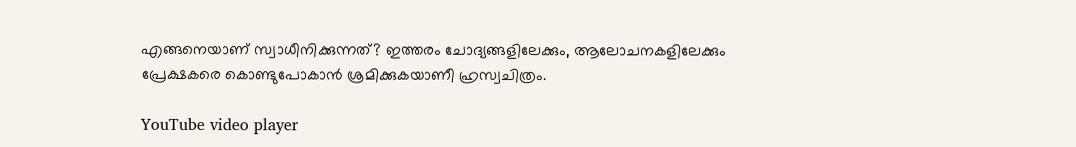എങ്ങനെയാണ് സ്വാധീനിക്കുന്നത്? ഇത്തരം ചോദ്യങ്ങളിലേക്കും, ആലോചനകളിലേക്കും പ്രേക്ഷകരെ കൊണ്ടുപോകാന്‍ ശ്രമിക്കുകയാണീ ഹ്രസ്വചിത്രം.

YouTube video player